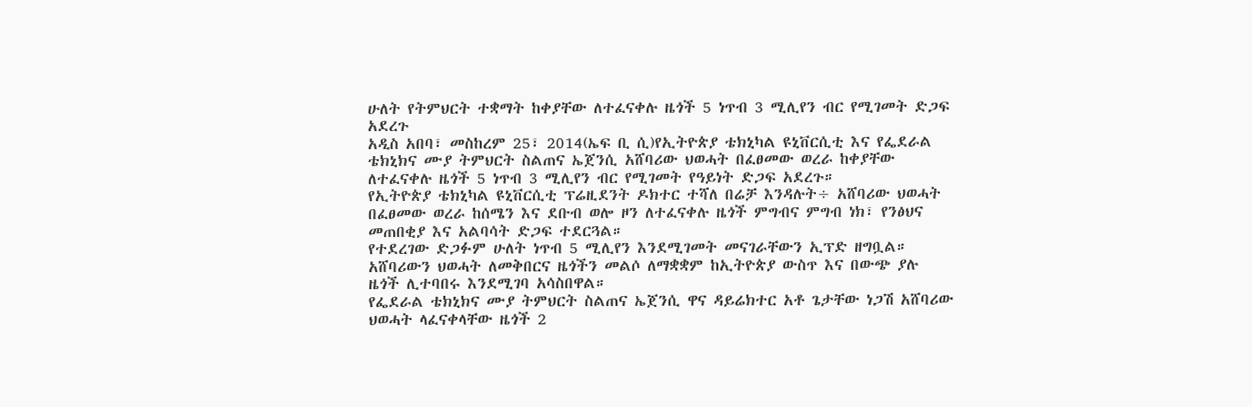ሁለት የትምህርት ተቋማት ከቀያቸው ለተፈናቀሉ ዜጎች 5 ነጥብ 3 ሚሊየን ብር የሚገመት ድጋፍ አደረጉ
አዲስ አበባ፣ መስከረም 25፣ 2014(ኤፍ ቢ ሲ)የኢትዮጵያ ቴክኒካል ዩኒቨርሲቲ እና የፌደራል ቴክኒክና ሙያ ትምህርት ስልጠና ኤጀንሲ አሸባሪው ህወሓት በፈፀመው ወረራ ከቀያቸው ለተፈናቀሉ ዜጎች 5 ነጥብ 3 ሚሊየን ብር የሚገመት የዓይነት ድጋፍ አደረጉ።
የኢትዮጵያ ቴክኒካል ዩኒቨርሲቲ ፕሬዚደንት ዶክተር ተሻለ በሬቻ እንዳሉት÷ አሸባሪው ህወሓት በፈፀመው ወረራ ከሰሜን እና ደቡብ ወሎ ዞን ለተፈናቀሉ ዜጎች ምግብና ምግብ ነክ፣ የንፅህና መጠበቂያ እና አልባሳት ድጋፍ ተደርጓል።
የተደረገው ድጋፉም ሁለት ነጥብ 5 ሚሊየን እንደሚገመት መናገራቸውን ኢፕድ ዘግቧል።
አሸባሪውን ህወሓት ለመቅበርና ዜጎችን መልሶ ለማቋቋም ከኢትዮጵያ ውስጥ እና በውጭ ያሉ ዜጎች ሊተባበሩ እንደሚገባ አሳስበዋል።
የፌደራል ቴክኒክና ሙያ ትምህርት ስልጠና ኤጀንሲ ዋና ዳይሬክተር አቶ ጌታቸው ነጋሽ አሸባሪው ህወሓት ላፈናቀላቸው ዜጎች 2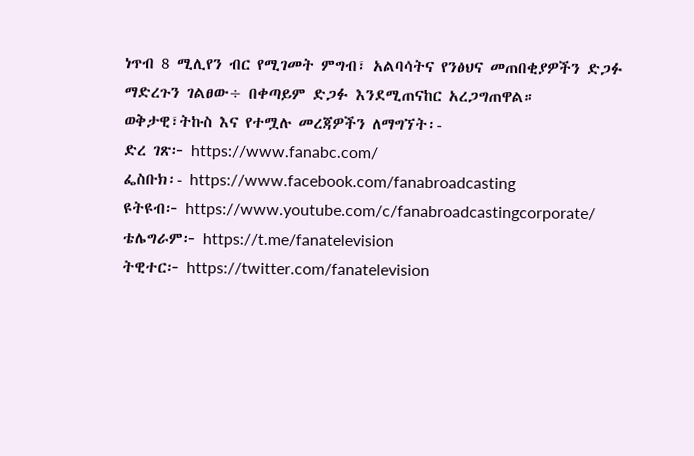ነጥብ 8 ሚሊየን ብር የሚገመት ምግብ፣ አልባሳትና የንፅህና መጠበቂያዎችን ድጋፉ ማድረጉን ገልፀው÷ በቀጣይም ድጋፉ እንደሚጠናከር አረጋግጠዋል።
ወቅታዊ፣ትኩስ እና የተሟሉ መረጃዎችን ለማግኘት፡-
ድረ ገጽ፦ https://www.fanabc.com/
ፌስቡክ፡- https://www.facebook.com/fanabroadcasting
ዩትዩብ፦ https://www.youtube.com/c/fanabroadcastingcorporate/
ቴሌግራም፦ https://t.me/fanatelevision
ትዊተር፦ https://twitter.com/fanatelevision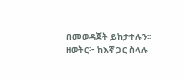በመወዳጀት ይከታተሉን፡፡
ዘወትር፦ ከእኛ ጋር ስላሉ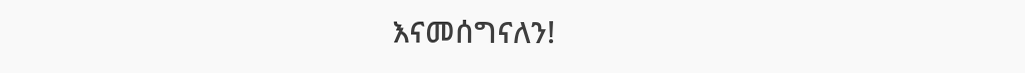እናመሰግናለን!